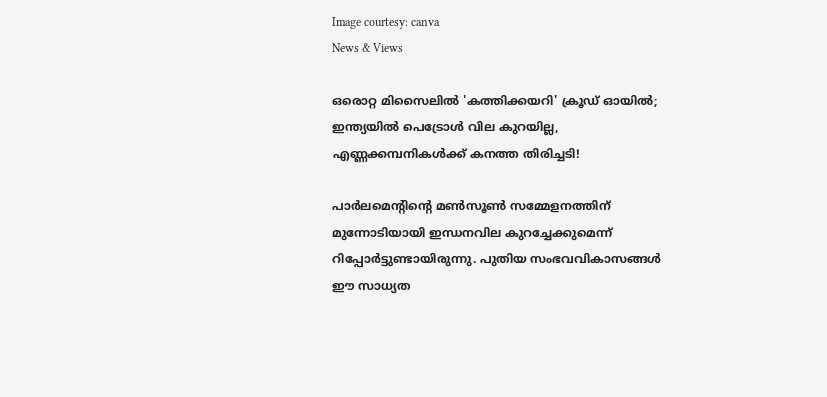Image courtesy: canva
News & Views

ഒരൊറ്റ മിസൈലിൽ 'കത്തിക്കയറി' ക്രൂഡ് ഓയിൽ; ഇന്ത്യയിൽ പെട്രോൾ വില കുറയില്ല, എണ്ണക്കമ്പനികൾക്ക് കനത്ത തിരിച്ചടി!

പാര്‍ലമെന്റിന്റെ മണ്‍സൂണ്‍ സമ്മേളനത്തിന് മുന്നോടിയായി ഇന്ധനവില കുറച്ചേക്കുമെന്ന് റിപ്പോര്‍ട്ടുണ്ടായിരുന്നു. പുതിയ സംഭവവികാസങ്ങള്‍ ഈ സാധ്യത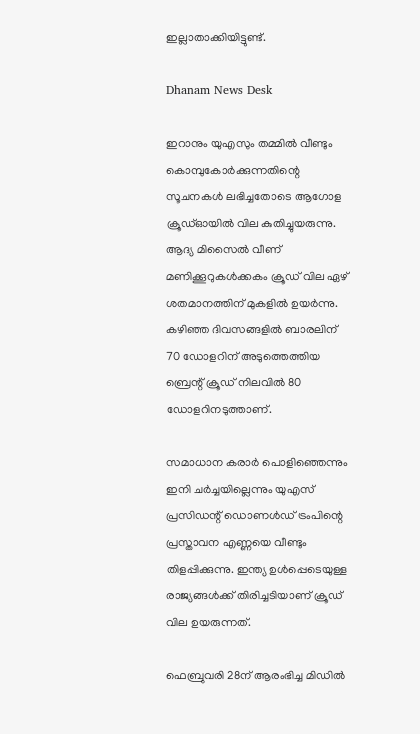ഇല്ലാതാക്കിയിട്ടുണ്ട്.

Dhanam News Desk

ഇറാനും യുഎസും തമ്മില്‍ വീണ്ടും കൊമ്പുകോര്‍ക്കുന്നതിന്റെ സൂചനകള്‍ ലഭിച്ചതോടെ ആഗോള ക്രൂഡ്ഓയില്‍ വില കുതിച്ചുയരുന്നു. ആദ്യ മിസൈല്‍ വീണ് മണിക്കൂറുകള്‍ക്കകം ക്രൂഡ് വില ഏഴ് ശതമാനത്തിന് മുകളില്‍ ഉയര്‍ന്നു. കഴിഞ്ഞ ദിവസങ്ങളില്‍ ബാരലിന് 70 ഡോളറിന് അടുത്തെത്തിയ ബ്രെന്റ് ക്രൂഡ് നിലവില്‍ 80 ഡോളറിനടുത്താണ്.

സമാധാന കരാര്‍ പൊളിഞ്ഞെന്നും ഇനി ചര്‍ച്ചയില്ലെന്നും യുഎസ് പ്രസിഡന്റ് ഡൊണള്‍ഡ് ട്രംപിന്റെ പ്രസ്താവന എണ്ണയെ വീണ്ടും തിളപ്പിക്കുന്നു. ഇന്ത്യ ഉള്‍പ്പെടെയുള്ള രാജ്യങ്ങള്‍ക്ക് തിരിച്ചടിയാണ് ക്രൂഡ് വില ഉയരുന്നത്.

ഫെബ്രുവരി 28ന് ആരംഭിച്ച മിഡില്‍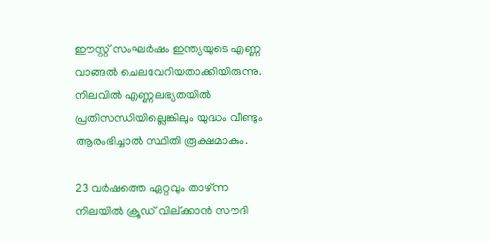ഈസ്റ്റ് സംഘര്‍ഷം ഇന്ത്യയുടെ എണ്ണ വാങ്ങല്‍ ചെലവേറിയതാക്കിയിരുന്നു. നിലവില്‍ എണ്ണലഭ്യതയില്‍ പ്രതിസന്ധിയില്ലെങ്കിലും യുദ്ധം വീണ്ടും ആരംഭിച്ചാല്‍ സ്ഥിതി രൂക്ഷമാകും.

23 വര്‍ഷത്തെ ഏറ്റവും താഴ്ന്ന നിലയില്‍ ക്രൂഡ് വില്ക്കാന്‍ സൗദി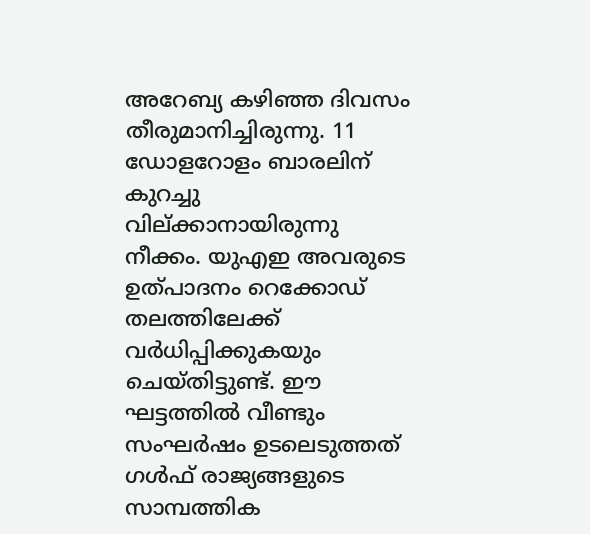അറേബ്യ കഴിഞ്ഞ ദിവസം തീരുമാനിച്ചിരുന്നു. 11 ഡോളറോളം ബാരലിന് കുറച്ചു വില്ക്കാനായിരുന്നു നീക്കം. യുഎഇ അവരുടെ ഉത്പാദനം റെക്കോഡ് തലത്തിലേക്ക് വര്‍ധിപ്പിക്കുകയും ചെയ്തിട്ടുണ്ട്. ഈ ഘട്ടത്തില്‍ വീണ്ടും സംഘര്‍ഷം ഉടലെടുത്തത് ഗള്‍ഫ് രാജ്യങ്ങളുടെ സാമ്പത്തിക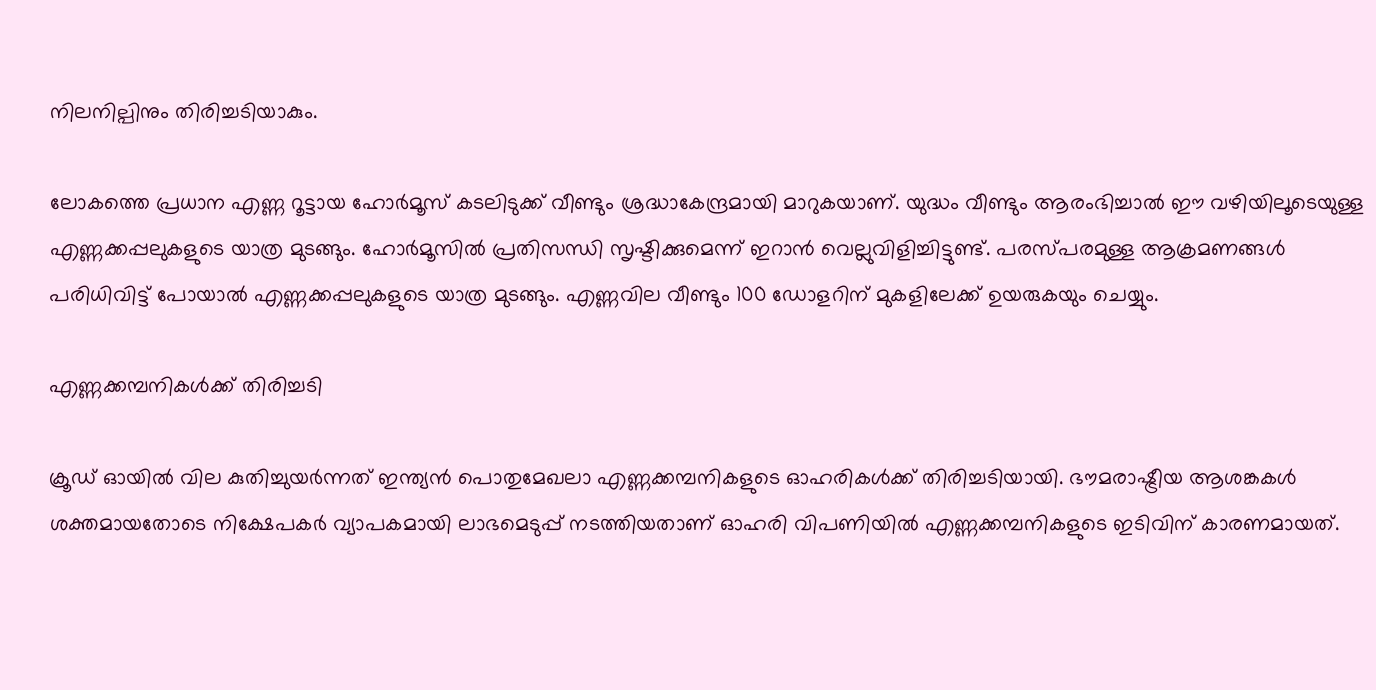നിലനില്പിനും തിരിച്ചടിയാകും.

ലോകത്തെ പ്രധാന എണ്ണ റൂട്ടായ ഹോര്‍മൂസ് കടലിടുക്ക് വീണ്ടും ശ്രദ്ധാകേന്ദ്രമായി മാറുകയാണ്. യുദ്ധം വീണ്ടും ആരംഭിച്ചാല്‍ ഈ വഴിയിലൂടെയുള്ള എണ്ണക്കപ്പലുകളുടെ യാത്ര മുടങ്ങും. ഹോര്‍മൂസില്‍ പ്രതിസന്ധി സൃഷ്ടിക്കുമെന്ന് ഇറാന്‍ വെല്ലുവിളിച്ചിട്ടുണ്ട്. പരസ്പരമുള്ള ആക്രമണങ്ങള്‍ പരിധിവിട്ട് പോയാല്‍ എണ്ണക്കപ്പലുകളുടെ യാത്ര മുടങ്ങും. എണ്ണവില വീണ്ടും 100 ഡോളറിന് മുകളിലേക്ക് ഉയരുകയും ചെയ്യും.

എണ്ണക്കമ്പനികള്‍ക്ക് തിരിച്ചടി

ക്രൂഡ് ഓയില്‍ വില കുതിച്ചുയര്‍ന്നത് ഇന്ത്യന്‍ പൊതുമേഖലാ എണ്ണക്കമ്പനികളുടെ ഓഹരികള്‍ക്ക് തിരിച്ചടിയായി. ഭൗമരാഷ്ട്രീയ ആശങ്കകള്‍ ശക്തമായതോടെ നിക്ഷേപകര്‍ വ്യാപകമായി ലാഭമെടുപ്പ് നടത്തിയതാണ് ഓഹരി വിപണിയില്‍ എണ്ണക്കമ്പനികളുടെ ഇടിവിന് കാരണമായത്.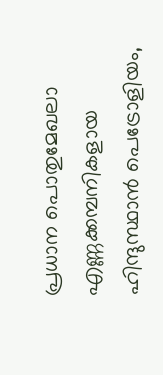പ്രധാന പൊതുമേഖലാ എണ്ണക്കമ്പനികളായ ഹിന്ദുസ്ഥാന്‍ പെട്രോളിയം,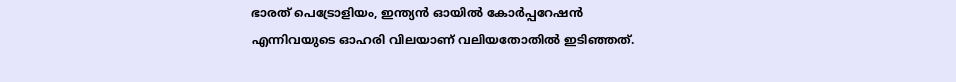ഭാരത് പെട്രോളിയം, ഇന്ത്യന്‍ ഓയില്‍ കോര്‍പ്പറേഷന്‍ എന്നിവയുടെ ഓഹരി വിലയാണ് വലിയതോതില്‍ ഇടിഞ്ഞത്.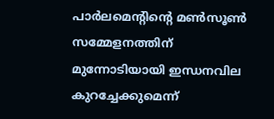പാര്‍ലമെന്റിന്റെ മണ്‍സൂണ്‍ സമ്മേളനത്തിന് മുന്നോടിയായി ഇന്ധനവില കുറച്ചേക്കുമെന്ന്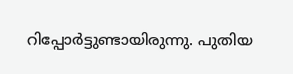റിപ്പോര്‍ട്ടുണ്ടായിരുന്നു. പുതിയ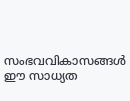സംഭവവികാസങ്ങള്‍ ഈ സാധ്യത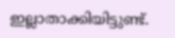ഇല്ലാതാക്കിയിട്ടുണ്ട്.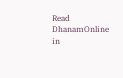Read DhanamOnline in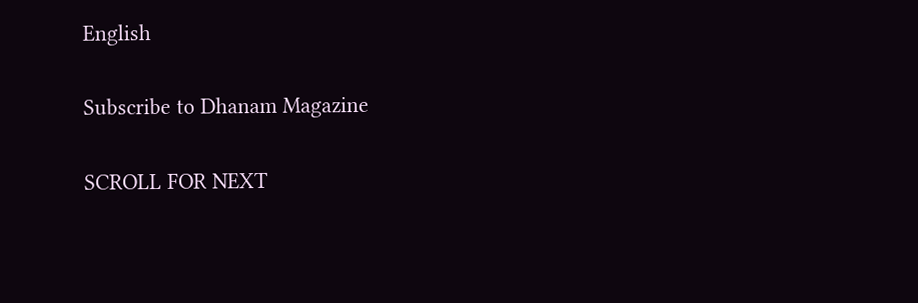English

Subscribe to Dhanam Magazine

SCROLL FOR NEXT